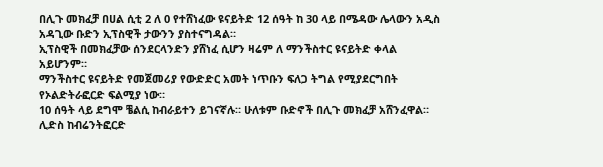በሊጉ መክፈቻ በሀል ሲቲ 2 ለ 0 የተሸነፈው ዩናይትድ 12 ሰዓት ከ 30 ላይ በሜዳው ሌላውን አዲስ አዳጊው ቡድን ኢፕስዊች ታውንን ያስተናግዳል።
ኢፕስዊች በመክፈቻው ሰንደርላንድን ያሸነፈ ሲሆን ዛሬም ለ ማንችስተር ዩናይትድ ቀላል አይሆንም።
ማንችስተር ዩናይትድ የመጀመሪያ የውድድር አመት ነጥቡን ፍለጋ ትግል የሚያደርግበት የኦልድትራፎርድ ፍልሚያ ነው።
10 ሰዓት ላይ ደግሞ ቼልሲ ከብራይተን ይገናኛሉ። ሁለቱም ቡድኖች በሊጉ መክፈቻ አሸንፈዋል።
ሊድስ ከብሬንትፎርድ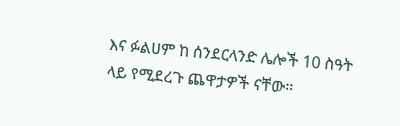እና ፉልሀም ከ ሰንደርላንድ ሌሎች 10 ስዓት ላይ የሚደረጉ ጨዋታዎች ናቸው።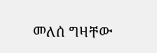መለሰ ግዛቸው